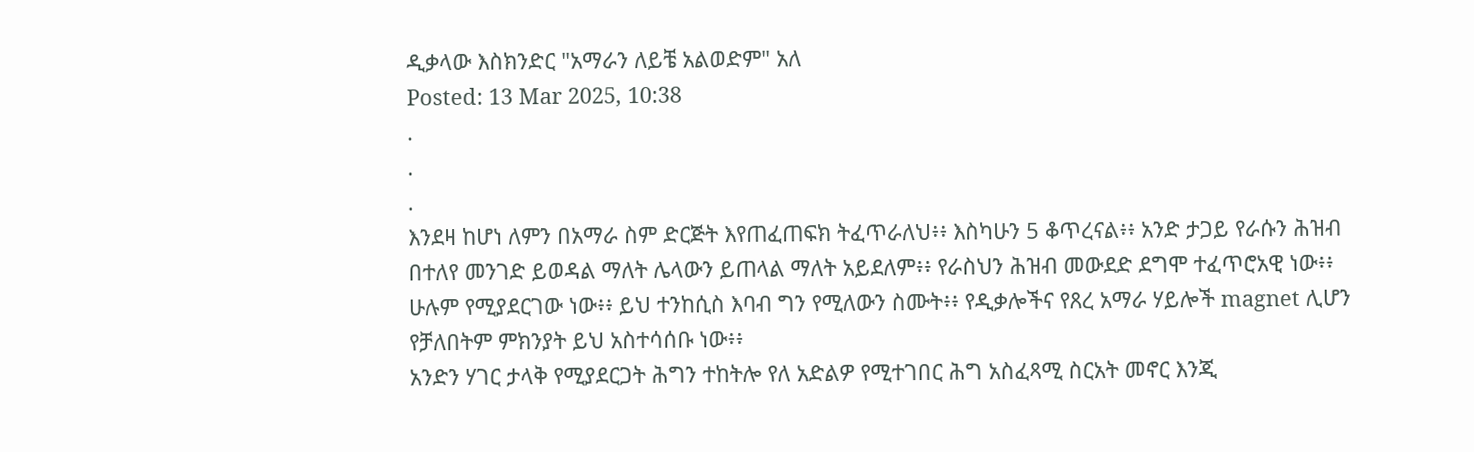ዲቃላው እስክንድር "አማራን ለይቼ አልወድም" አለ
Posted: 13 Mar 2025, 10:38
.
.
.
እንደዛ ከሆነ ለምን በአማራ ስም ድርጅት እየጠፈጠፍክ ትፈጥራለህ፥፥ እስካሁን 5 ቆጥረናል፥፥ አንድ ታጋይ የራሱን ሕዝብ በተለየ መንገድ ይወዳል ማለት ሌላውን ይጠላል ማለት አይደለም፥፥ የራስህን ሕዝብ መውደድ ደግሞ ተፈጥሮአዊ ነው፥፥ ሁሉም የሚያደርገው ነው፥፥ ይህ ተንከሲስ እባብ ግን የሚለውን ስሙት፥፥ የዲቃሎችና የጸረ አማራ ሃይሎች magnet ሊሆን የቻለበትም ምክንያት ይህ አስተሳሰቡ ነው፥፥
አንድን ሃገር ታላቅ የሚያደርጋት ሕግን ተከትሎ የለ አድልዎ የሚተገበር ሕግ አስፈጻሚ ስርአት መኖር እንጂ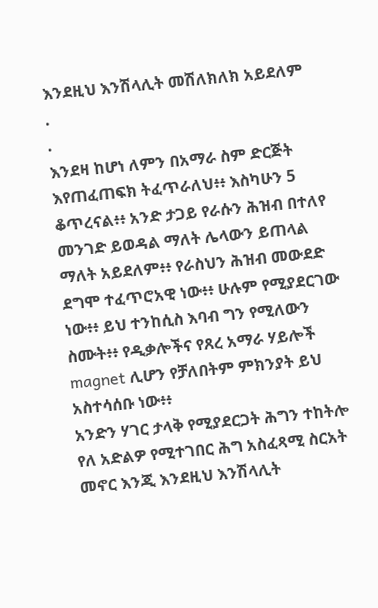እንደዚህ እንሽላሊት መሽለክለክ አይደለም
.
.
እንደዛ ከሆነ ለምን በአማራ ስም ድርጅት እየጠፈጠፍክ ትፈጥራለህ፥፥ እስካሁን 5 ቆጥረናል፥፥ አንድ ታጋይ የራሱን ሕዝብ በተለየ መንገድ ይወዳል ማለት ሌላውን ይጠላል ማለት አይደለም፥፥ የራስህን ሕዝብ መውደድ ደግሞ ተፈጥሮአዊ ነው፥፥ ሁሉም የሚያደርገው ነው፥፥ ይህ ተንከሲስ እባብ ግን የሚለውን ስሙት፥፥ የዲቃሎችና የጸረ አማራ ሃይሎች magnet ሊሆን የቻለበትም ምክንያት ይህ አስተሳሰቡ ነው፥፥
አንድን ሃገር ታላቅ የሚያደርጋት ሕግን ተከትሎ የለ አድልዎ የሚተገበር ሕግ አስፈጻሚ ስርአት መኖር እንጂ እንደዚህ እንሽላሊት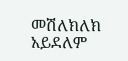መሽለክለክ አይደለም